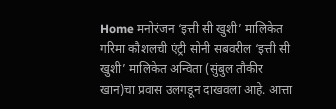Home मनोरंजन ‘इत्ती सी खुशी’ मालिकेत गरिमा कौशलची एंट्री सोनी सबवरील ‘इत्ती सी खुशी’ मालिकेत अन्विता (सुंबुल तौकीर खान)चा प्रवास उलगडून दाखवला आहे. आत्ता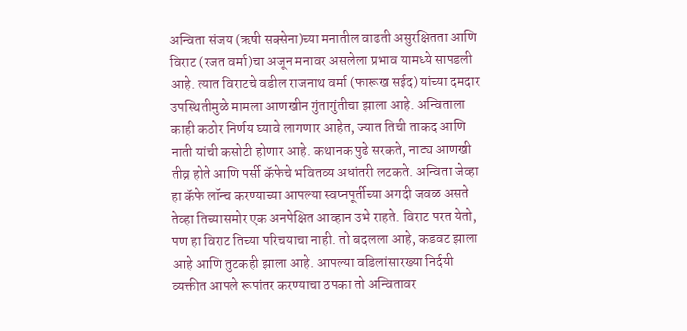अन्विता संजय (ऋषी सक्सेना)च्या मनातील वाढती असुरक्षितता आणि विराट (रजत वर्मा)चा अजून मनावर असलेला प्रभाव यामध्ये सापडली आहे. त्यात विराटचे वडील राजनाथ वर्मा (फारूख सईद) यांच्या दमदार उपस्थितीमुळे मामला आणखीन गुंतागुंतीचा झाला आहे. अन्विताला काही कठोर निर्णय घ्यावे लागणार आहेत, ज्यात तिची ताकद आणि नाती यांची कसोटी होणार आहे. कथानक पुढे सरकते, नाट्य आणखी तीव्र होते आणि पर्सी कॅफेचे भवितव्य अधांतरी लटकते. अन्विता जेव्हा हा कॅफे लॉन्च करण्याच्या आपल्या स्वप्नपूर्तीच्या अगदी जवळ असते तेव्हा तिच्यासमोर एक अनपेक्षित आव्हान उभे राहते. विराट परत येतो, पण हा विराट तिच्या परिचयाचा नाही. तो बदलला आहे, कडवट झाला आहे आणि तुटकही झाला आहे. आपल्या वडिलांसारख्या निर्दयी व्यक्तीत आपले रूपांतर करण्याचा ठपका तो अन्वितावर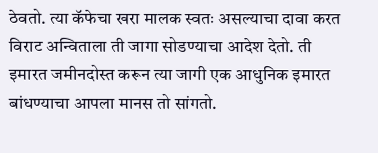ठेवतो. त्या कॅफेचा खरा मालक स्वतः असल्याचा दावा करत विराट अन्विताला ती जागा सोडण्याचा आदेश देतो. ती इमारत जमीनदोस्त करून त्या जागी एक आधुनिक इमारत बांधण्याचा आपला मानस तो सांगतो.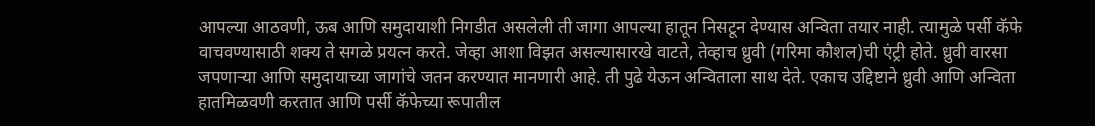आपल्या आठवणी, ऊब आणि समुदायाशी निगडीत असलेली ती जागा आपल्या हातून निसटून देण्यास अन्विता तयार नाही. त्यामुळे पर्सी कॅफे वाचवण्यासाठी शक्य ते सगळे प्रयत्न करते. जेव्हा आशा विझत असल्यासारखे वाटते, तेव्हाच ध्रुवी (गरिमा कौशल)ची एंट्री होते. ध्रुवी वारसा जपणाऱ्या आणि समुदायाच्या जागांचे जतन करण्यात मानणारी आहे. ती पुढे येऊन अन्विताला साथ देते. एकाच उद्दिष्टाने ध्रुवी आणि अन्विता हातमिळवणी करतात आणि पर्सी कॅफेच्या रूपातील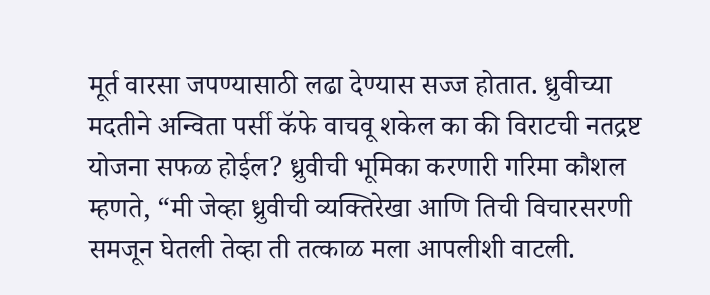मूर्त वारसा जपण्यासाठी लढा देण्यास सज्ज होतात. ध्रुवीच्या मदतीने अन्विता पर्सी कॅफे वाचवू शकेल का की विराटची नतद्रष्ट योजना सफळ होईल? ध्रुवीची भूमिका करणारी गरिमा कौशल म्हणते, “मी जेव्हा ध्रुवीची व्यक्तिरेखा आणि तिची विचारसरणी समजून घेतली तेव्हा ती तत्काळ मला आपलीशी वाटली.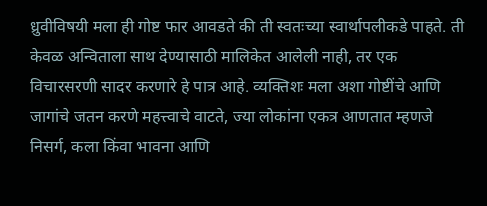ध्रुवीविषयी मला ही गोष्ट फार आवडते की ती स्वतःच्या स्वार्थापलीकडे पाहते. ती केवळ अन्विताला साथ देण्यासाठी मालिकेत आलेली नाही, तर एक विचारसरणी सादर करणारे हे पात्र आहे. व्यक्तिशः मला अशा गोष्टींचे आणि जागांचे जतन करणे महत्त्वाचे वाटते, ज्या लोकांना एकत्र आणतात म्हणजे निसर्ग, कला किंवा भावना आणि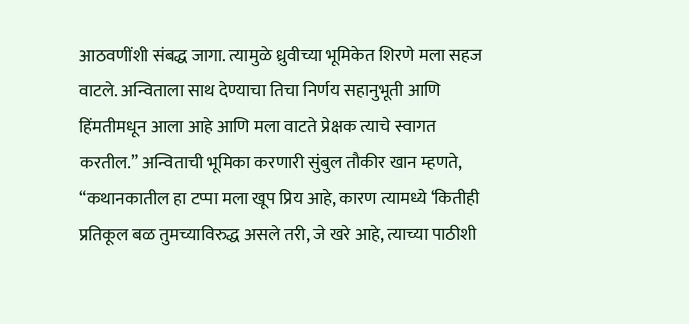आठवणींशी संबद्ध जागा. त्यामुळे ध्रुवीच्या भूमिकेत शिरणे मला सहज वाटले. अन्विताला साथ देण्याचा तिचा निर्णय सहानुभूती आणि हिंमतीमधून आला आहे आणि मला वाटते प्रेक्षक त्याचे स्वागत करतील.” अन्विताची भूमिका करणारी सुंबुल तौकीर खान म्हणते, “कथानकातील हा टप्पा मला खूप प्रिय आहे, कारण त्यामध्ये ‘कितीही प्रतिकूल बळ तुमच्याविरुद्ध असले तरी, जे खरे आहे, त्याच्या पाठीशी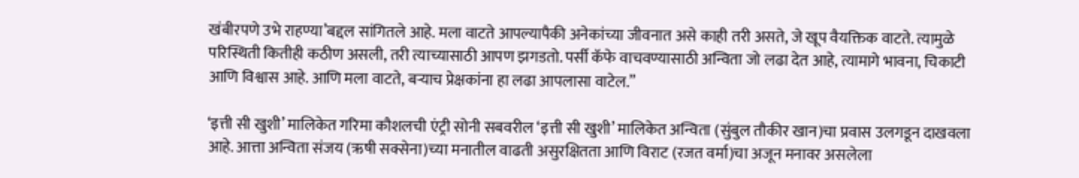खंबीरपणे उभे राहण्या’बद्दल सांगितले आहे. मला वाटते आपल्यापैकी अनेकांच्या जीवनात असे काही तरी असते, जे खूप वैयक्तिक वाटते. त्यामुळे परिस्थिती कितीही कठीण असली, तरी त्याच्यासाठी आपण झगडतो. पर्सी कॅफे वाचवण्यासाठी अन्विता जो लढा देत आहे, त्यामागे भावना, चिकाटी आणि विश्वास आहे. आणि मला वाटते, बऱ्याच प्रेक्षकांना हा लढा आपलासा वाटेल.”

‘इत्ती सी खुशी’ मालिकेत गरिमा कौशलची एंट्री सोनी सबवरील ‘इत्ती सी खुशी’ मालिकेत अन्विता (सुंबुल तौकीर खान)चा प्रवास उलगडून दाखवला आहे. आत्ता अन्विता संजय (ऋषी सक्सेना)च्या मनातील वाढती असुरक्षितता आणि विराट (रजत वर्मा)चा अजून मनावर असलेला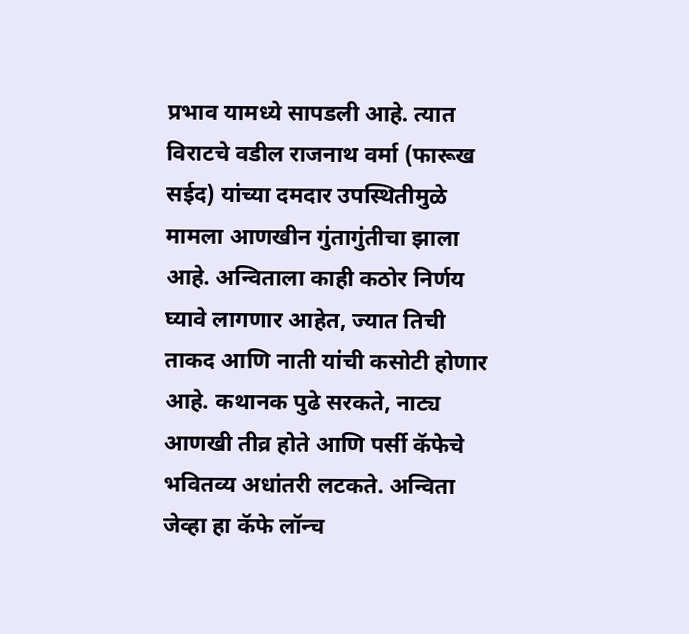प्रभाव यामध्ये सापडली आहे. त्यात विराटचे वडील राजनाथ वर्मा (फारूख सईद) यांच्या दमदार उपस्थितीमुळे मामला आणखीन गुंतागुंतीचा झाला आहे. अन्विताला काही कठोर निर्णय घ्यावे लागणार आहेत, ज्यात तिची ताकद आणि नाती यांची कसोटी होणार आहे. कथानक पुढे सरकते, नाट्य आणखी तीव्र होते आणि पर्सी कॅफेचे भवितव्य अधांतरी लटकते. अन्विता जेव्हा हा कॅफे लॉन्च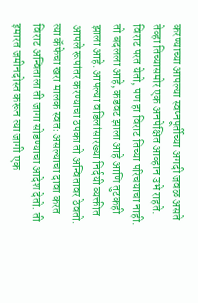करण्याच्या आपल्या स्वप्नपूर्तीच्या अगदी जवळ असते तेव्हा तिच्यासमोर एक अनपेक्षित आव्हान उभे राहते. विराट परत येतो, पण हा विराट तिच्या परिचयाचा नाही. तो बदलला आहे, कडवट झाला आहे आणि तुटकही झाला आहे. आपल्या वडिलांसारख्या निर्दयी व्यक्तीत आपले रूपांतर करण्याचा ठपका तो अन्वितावर ठेवतो. त्या कॅफेचा खरा मालक स्वतः असल्याचा दावा करत विराट अन्विताला ती जागा सोडण्याचा आदेश देतो. ती इमारत जमीनदोस्त करून त्या जागी एक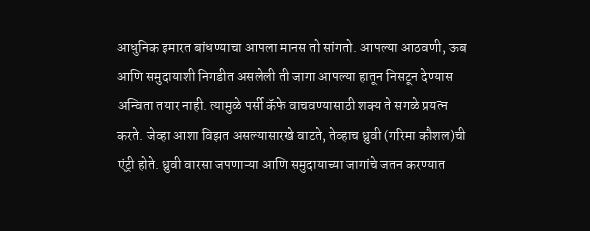आधुनिक इमारत बांधण्याचा आपला मानस तो सांगतो. आपल्या आठवणी, ऊब आणि समुदायाशी निगडीत असलेली ती जागा आपल्या हातून निसटून देण्यास अन्विता तयार नाही. त्यामुळे पर्सी कॅफे वाचवण्यासाठी शक्य ते सगळे प्रयत्न करते. जेव्हा आशा विझत असल्यासारखे वाटते, तेव्हाच ध्रुवी (गरिमा कौशल)ची एंट्री होते. ध्रुवी वारसा जपणाऱ्या आणि समुदायाच्या जागांचे जतन करण्यात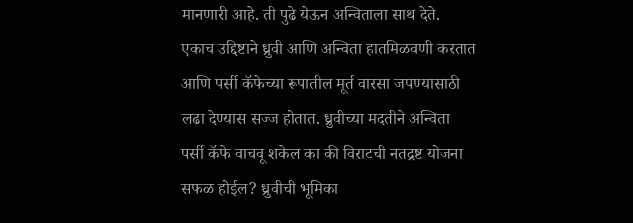मानणारी आहे. ती पुढे येऊन अन्विताला साथ देते. एकाच उद्दिष्टाने ध्रुवी आणि अन्विता हातमिळवणी करतात आणि पर्सी कॅफेच्या रूपातील मूर्त वारसा जपण्यासाठी लढा देण्यास सज्ज होतात. ध्रुवीच्या मदतीने अन्विता पर्सी कॅफे वाचवू शकेल का की विराटची नतद्रष्ट योजना सफळ होईल? ध्रुवीची भूमिका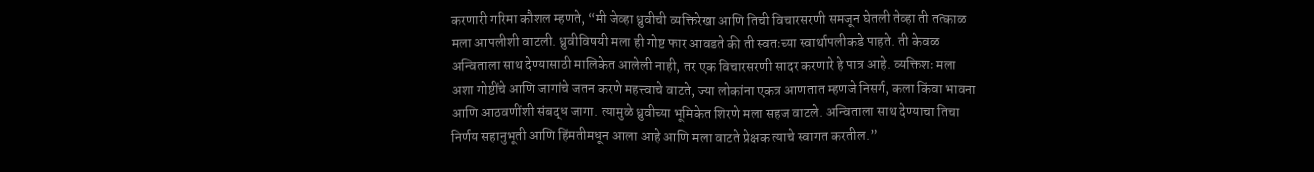करणारी गरिमा कौशल म्हणते, “मी जेव्हा ध्रुवीची व्यक्तिरेखा आणि तिची विचारसरणी समजून घेतली तेव्हा ती तत्काळ मला आपलीशी वाटली. ध्रुवीविषयी मला ही गोष्ट फार आवडते की ती स्वतःच्या स्वार्थापलीकडे पाहते. ती केवळ अन्विताला साथ देण्यासाठी मालिकेत आलेली नाही, तर एक विचारसरणी सादर करणारे हे पात्र आहे. व्यक्तिशः मला अशा गोष्टींचे आणि जागांचे जतन करणे महत्त्वाचे वाटते, ज्या लोकांना एकत्र आणतात म्हणजे निसर्ग, कला किंवा भावना आणि आठवणींशी संबद्ध जागा. त्यामुळे ध्रुवीच्या भूमिकेत शिरणे मला सहज वाटले. अन्विताला साथ देण्याचा तिचा निर्णय सहानुभूती आणि हिंमतीमधून आला आहे आणि मला वाटते प्रेक्षक त्याचे स्वागत करतील.”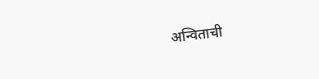अन्विताची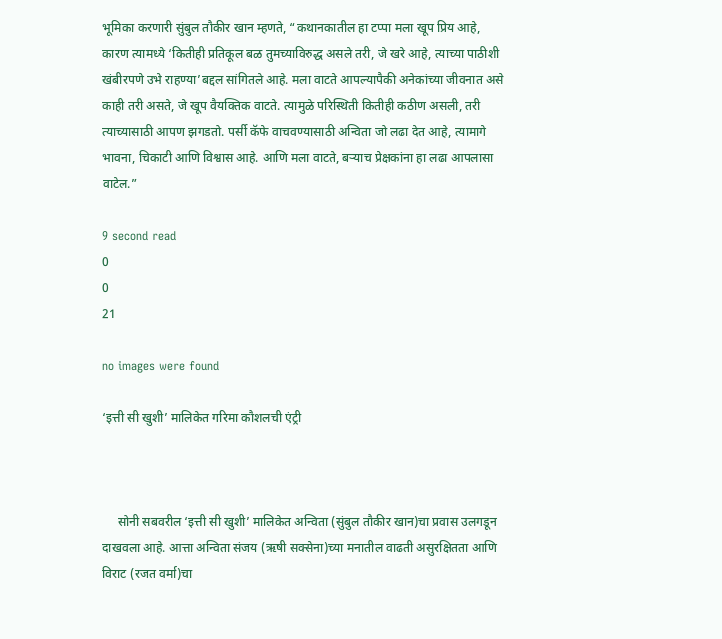भूमिका करणारी सुंबुल तौकीर खान म्हणते, “कथानकातील हा टप्पा मला खूप प्रिय आहे, कारण त्यामध्ये ‘कितीही प्रतिकूल बळ तुमच्याविरुद्ध असले तरी, जे खरे आहे, त्याच्या पाठीशी खंबीरपणे उभे राहण्या’बद्दल सांगितले आहे. मला वाटते आपल्यापैकी अनेकांच्या जीवनात असे काही तरी असते, जे खूप वैयक्तिक वाटते. त्यामुळे परिस्थिती कितीही कठीण असली, तरी त्याच्यासाठी आपण झगडतो. पर्सी कॅफे वाचवण्यासाठी अन्विता जो लढा देत आहे, त्यामागे भावना, चिकाटी आणि विश्वास आहे. आणि मला वाटते, बऱ्याच प्रेक्षकांना हा लढा आपलासा वाटेल.”

9 second read
0
0
21

no images were found

‘इत्ती सी खुशी’ मालिकेत गरिमा कौशलची एंट्री



     सोनी सबवरील ‘इत्ती सी खुशी’ मालिकेत अन्विता (सुंबुल तौकीर खान)चा प्रवास उलगडून दाखवला आहे. आत्ता अन्विता संजय (ऋषी सक्सेना)च्या मनातील वाढती असुरक्षितता आणि विराट (रजत वर्मा)चा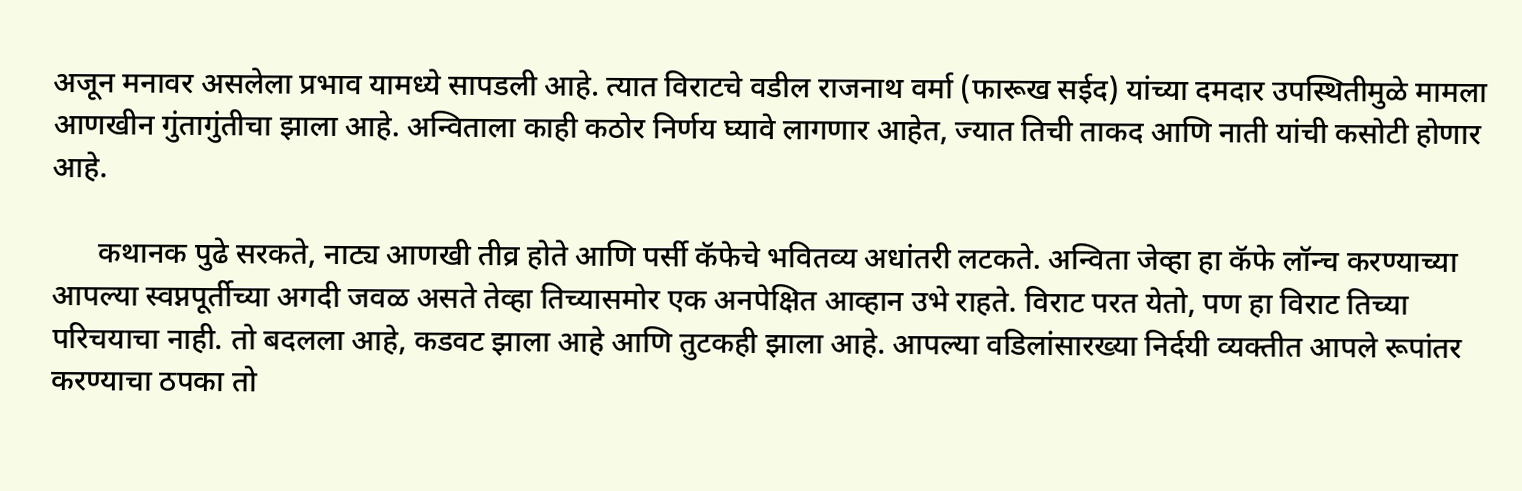अजून मनावर असलेला प्रभाव यामध्ये सापडली आहे. त्यात विराटचे वडील राजनाथ वर्मा (फारूख सईद) यांच्या दमदार उपस्थितीमुळे मामला आणखीन गुंतागुंतीचा झाला आहे. अन्विताला काही कठोर निर्णय घ्यावे लागणार आहेत, ज्यात तिची ताकद आणि नाती यांची कसोटी होणार आहे.

      कथानक पुढे सरकते, नाट्य आणखी तीव्र होते आणि पर्सी कॅफेचे भवितव्य अधांतरी लटकते. अन्विता जेव्हा हा कॅफे लॉन्च करण्याच्या आपल्या स्वप्नपूर्तीच्या अगदी जवळ असते तेव्हा तिच्यासमोर एक अनपेक्षित आव्हान उभे राहते. विराट परत येतो, पण हा विराट तिच्या परिचयाचा नाही. तो बदलला आहे, कडवट झाला आहे आणि तुटकही झाला आहे. आपल्या वडिलांसारख्या निर्दयी व्यक्तीत आपले रूपांतर करण्याचा ठपका तो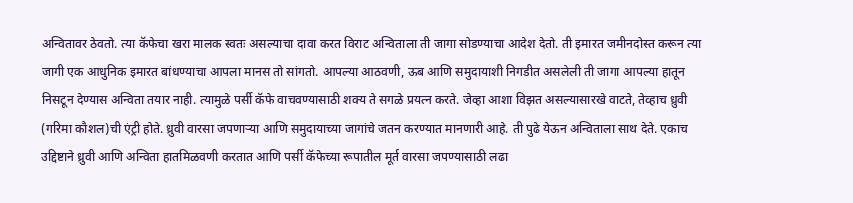अन्वितावर ठेवतो. त्या कॅफेचा खरा मालक स्वतः असल्याचा दावा करत विराट अन्विताला ती जागा सोडण्याचा आदेश देतो. ती इमारत जमीनदोस्त करून त्या जागी एक आधुनिक इमारत बांधण्याचा आपला मानस तो सांगतो. आपल्या आठवणी, ऊब आणि समुदायाशी निगडीत असलेली ती जागा आपल्या हातून निसटून देण्यास अन्विता तयार नाही. त्यामुळे पर्सी कॅफे वाचवण्यासाठी शक्य ते सगळे प्रयत्न करते. जेव्हा आशा विझत असल्यासारखे वाटते, तेव्हाच ध्रुवी (गरिमा कौशल)ची एंट्री होते. ध्रुवी वारसा जपणाऱ्या आणि समुदायाच्या जागांचे जतन करण्यात मानणारी आहे. ती पुढे येऊन अन्विताला साथ देते. एकाच उद्दिष्टाने ध्रुवी आणि अन्विता हातमिळवणी करतात आणि पर्सी कॅफेच्या रूपातील मूर्त वारसा जपण्यासाठी लढा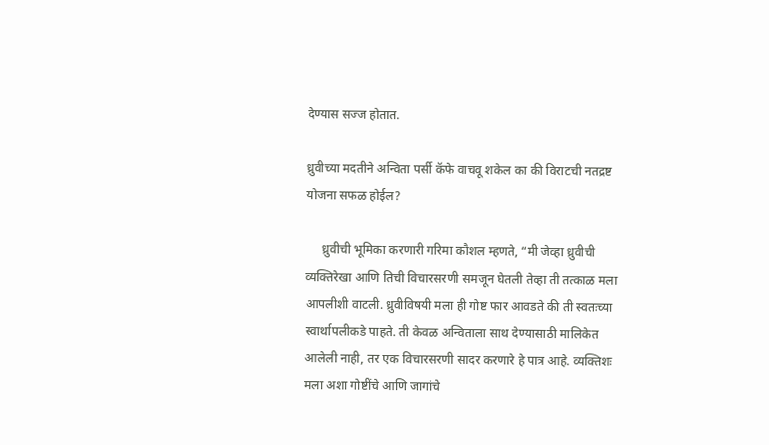देण्यास सज्ज होतात.

ध्रुवीच्या मदतीने अन्विता पर्सी कॅफे वाचवू शकेल का की विराटची नतद्रष्ट योजना सफळ होईल?

     ध्रुवीची भूमिका करणारी गरिमा कौशल म्हणते, “मी जेव्हा ध्रुवीची व्यक्तिरेखा आणि तिची विचारसरणी समजून घेतली तेव्हा ती तत्काळ मला आपलीशी वाटली. ध्रुवीविषयी मला ही गोष्ट फार आवडते की ती स्वतःच्या स्वार्थापलीकडे पाहते. ती केवळ अन्विताला साथ देण्यासाठी मालिकेत आलेली नाही, तर एक विचारसरणी सादर करणारे हे पात्र आहे. व्यक्तिशः मला अशा गोष्टींचे आणि जागांचे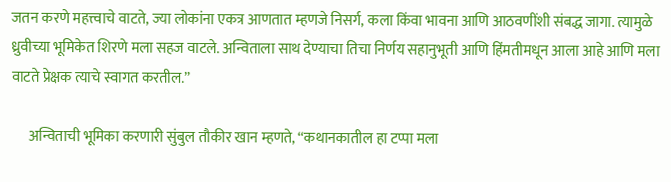जतन करणे महत्त्वाचे वाटते, ज्या लोकांना एकत्र आणतात म्हणजे निसर्ग, कला किंवा भावना आणि आठवणींशी संबद्ध जागा. त्यामुळे ध्रुवीच्या भूमिकेत शिरणे मला सहज वाटले. अन्विताला साथ देण्याचा तिचा निर्णय सहानुभूती आणि हिंमतीमधून आला आहे आणि मला वाटते प्रेक्षक त्याचे स्वागत करतील.”

      अन्विताची भूमिका करणारी सुंबुल तौकीर खान म्हणते, “कथानकातील हा टप्पा मला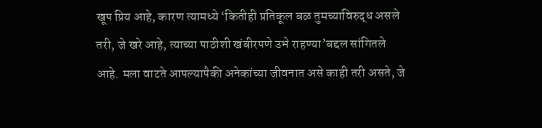खूप प्रिय आहे, कारण त्यामध्ये ‘कितीही प्रतिकूल बळ तुमच्याविरुद्ध असले तरी, जे खरे आहे, त्याच्या पाठीशी खंबीरपणे उभे राहण्या’बद्दल सांगितले आहे. मला वाटते आपल्यापैकी अनेकांच्या जीवनात असे काही तरी असते, जे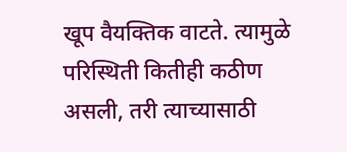खूप वैयक्तिक वाटते. त्यामुळे परिस्थिती कितीही कठीण असली, तरी त्याच्यासाठी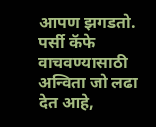आपण झगडतो. पर्सी कॅफे वाचवण्यासाठी अन्विता जो लढा देत आहे,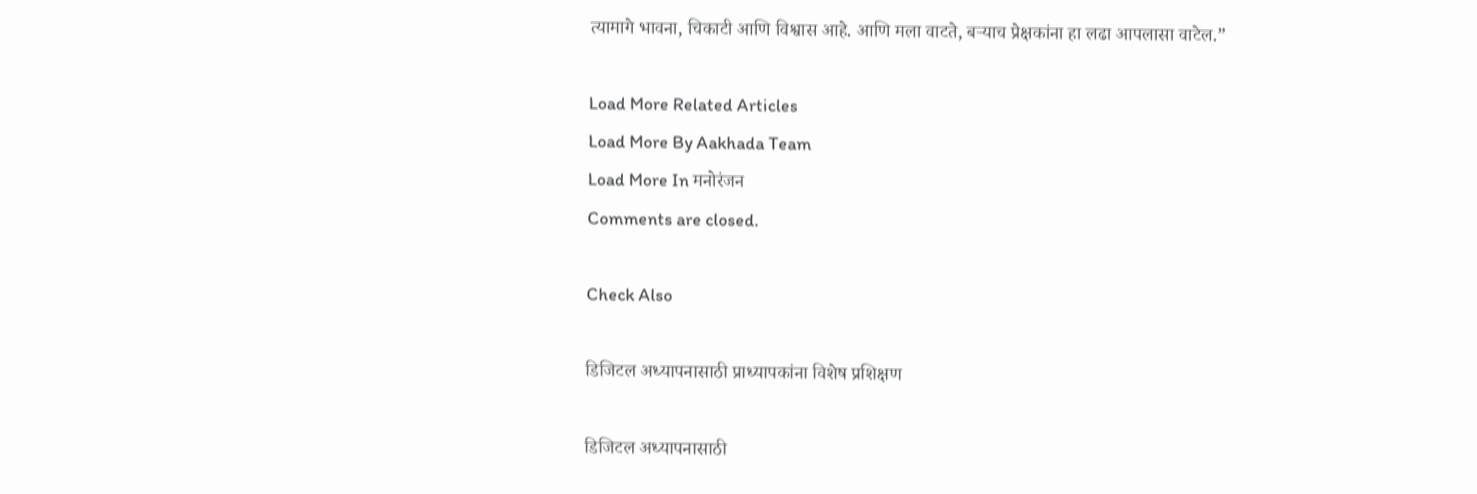त्यामागे भावना, चिकाटी आणि विश्वास आहे. आणि मला वाटते, बऱ्याच प्रेक्षकांना हा लढा आपलासा वाटेल.”

Load More Related Articles
Load More By Aakhada Team
Load More In मनोरंजन
Comments are closed.

Check Also

डिजिटल अध्यापनासाठी प्राध्यापकांना विशेष प्रशिक्षण

डिजिटल अध्यापनासाठी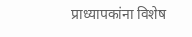प्राध्यापकांना विशेष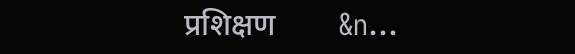प्रशिक्षण        &n…